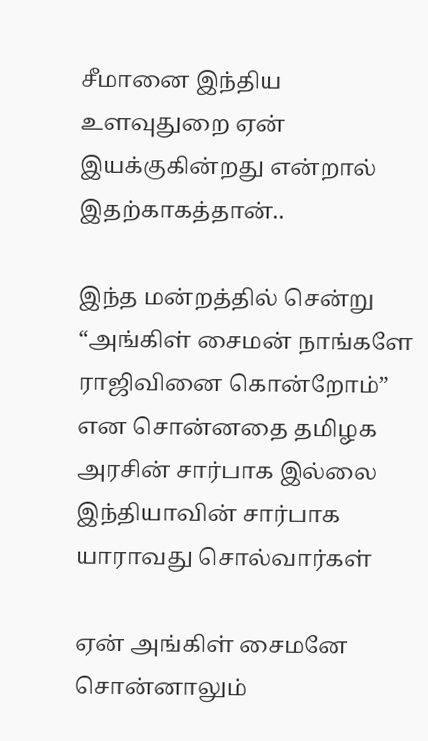சீமானை இந்திய உளவுதுறை ஏன் இயக்குகின்றது என்றால் இதற்காகத்தான்..

இந்த மன்றத்தில் சென்று “அங்கிள் சைமன் நாங்களே ராஜிவினை கொன்றோம்” என சொன்னதை தமிழக அரசின் சார்பாக இல்லை இந்தியாவின் சார்பாக யாராவது சொல்வார்கள்

ஏன் அங்கிள் சைமனே சொன்னாலும்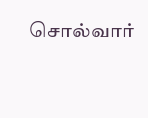சொல்வார்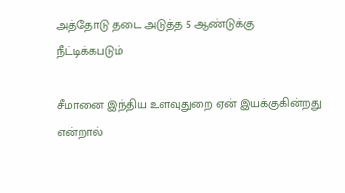அத்தோடு தடை அடுத்த 5 ஆண்டுக்கு நீட்டிக்கபடும்

சீமானை இந்திய உளவுதுறை ஏன் இயக்குகின்றது என்றால்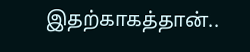இதற்காகத்தான்..